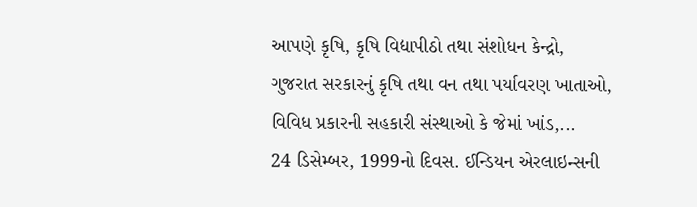આપણે કૃષિ, કૃષિ વિદ્યાપીઠો તથા સંશોધન કેન્દ્રો, ગુજરાત સરકારનું કૃષિ તથા વન તથા પર્યાવરણ ખાતાઓ, વિવિધ પ્રકારની સહકારી સંસ્થાઓ કે જેમાં ખાંડ,...
24 ડિસેમ્બર, 1999નો દિવસ. ઈન્ડિયન એરલાઇન્સની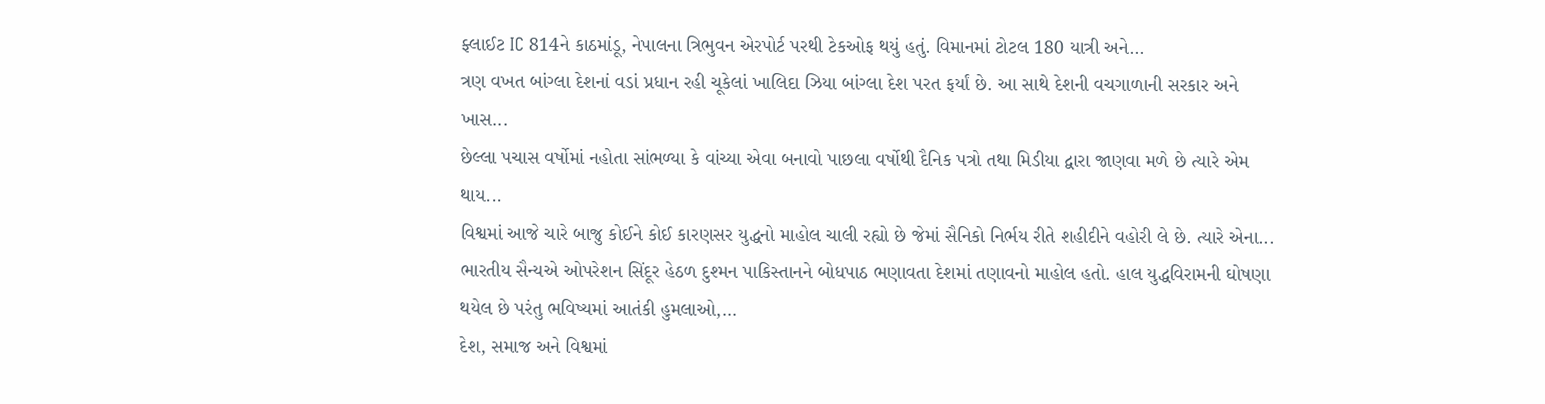ફ્લાઈટ IC 814ને કાઠમાંડૂ, નેપાલના ત્રિભુવન એરપોર્ટ પરથી ટેકઓફ થયું હતું. વિમાનમાં ટોટલ 180 યાત્રી અને...
ત્રણ વખત બાંગ્લા દેશનાં વડાં પ્રધાન રહી ચૂકેલાં ખાલિદા ઝિયા બાંગ્લા દેશ પરત ફર્યાં છે. આ સાથે દેશની વચગાળાની સરકાર અને ખાસ...
છેલ્લા પચાસ વર્ષોમાં નહોતા સાંભળ્યા કે વાંચ્યા એવા બનાવો પાછલા વર્ષોથી દૈનિક પત્રો તથા મિડીયા દ્વારા જાણવા મળે છે ત્યારે એમ થાય...
વિશ્વમાં આજે ચારે બાજુ કોઈને કોઈ કારણસર યુદ્ધનો માહોલ ચાલી રહ્યો છે જેમાં સૈનિકો નિર્ભય રીતે શહીદીને વહોરી લે છે. ત્યારે એના...
ભારતીય સૈન્યએ ઓપરેશન સિંદૂર હેઠળ દુશ્મન પાકિસ્તાનને બોધપાઠ ભણાવતા દેશમાં તણાવનો માહોલ હતો. હાલ યુદ્ધવિરામની ઘોષણા થયેલ છે પરંતુ ભવિષ્યમાં આતંકી હુમલાઓ,...
દેશ, સમાજ અને વિશ્વમાં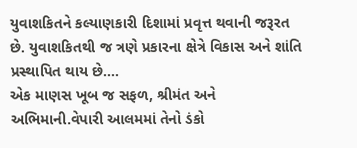યુવાશકિતને કલ્યાણકારી દિશામાં પ્રવૃત્ત થવાની જરૂરત છે. યુવાશકિતથી જ ત્રણે પ્રકારના ક્ષેત્રે વિકાસ અને શાંતિ પ્રસ્થાપિત થાય છે....
એક માણસ ખૂબ જ સફળ, શ્રીમંત અને અભિમાની.વેપારી આલમમાં તેનો ડંકો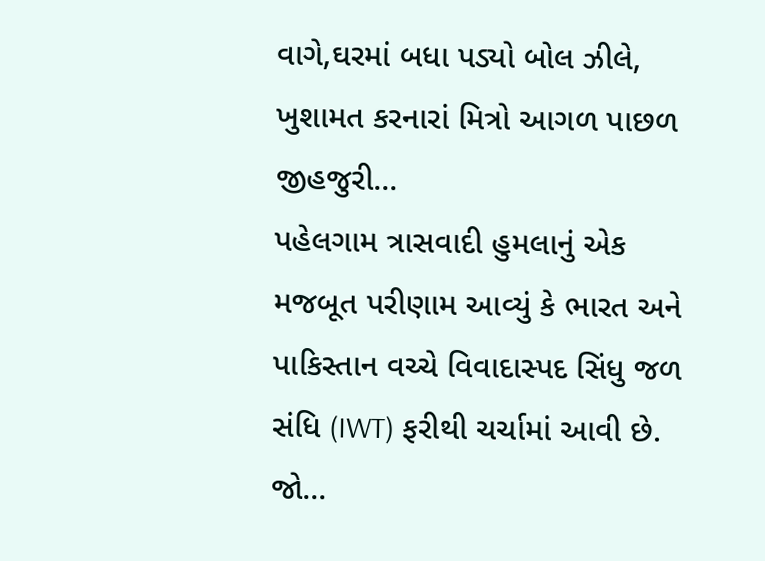વાગે,ઘરમાં બધા પડ્યો બોલ ઝીલે, ખુશામત કરનારાં મિત્રો આગળ પાછળ જીહજુરી...
પહેલગામ ત્રાસવાદી હુમલાનું એક મજબૂત પરીણામ આવ્યું કે ભારત અને પાકિસ્તાન વચ્ચે વિવાદાસ્પદ સિંધુ જળ સંધિ (IWT) ફરીથી ચર્ચામાં આવી છે. જો...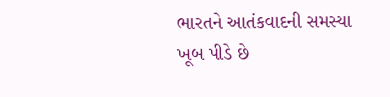ભારતને આતંકવાદની સમસ્યા ખૂબ પીડે છે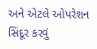અને એટલે ઓપરેશન સિંદૂર કરવું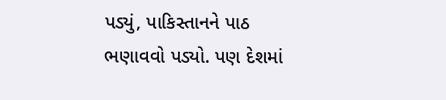પડ્યું, પાકિસ્તાનને પાઠ ભણાવવો પડ્યો. પણ દેશમાં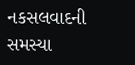નકસલવાદની સમસ્યા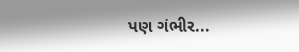પણ ગંભીર...